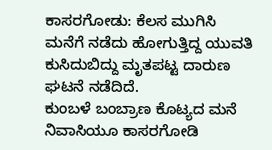ಕಾಸರಗೋಡು: ಕೆಲಸ ಮುಗಿಸಿ ಮನೆಗೆ ನಡೆದು ಹೋಗುತ್ತಿದ್ದ ಯುವತಿ ಕುಸಿದುಬಿದ್ದು ಮೃತಪಟ್ಟ ದಾರುಣ ಘಟನೆ ನಡೆದಿದೆ.
ಕುಂಬಳೆ ಬಂಬ್ರಾಣ ಕೊಟ್ಯದ ಮನೆ ನಿವಾಸಿಯೂ ಕಾಸರಗೋಡಿ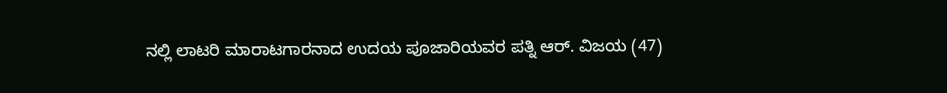ನಲ್ಲಿ ಲಾಟರಿ ಮಾರಾಟಗಾರನಾದ ಉದಯ ಪೂಜಾರಿಯವರ ಪತ್ನಿ ಆರ್. ವಿಜಯ (47)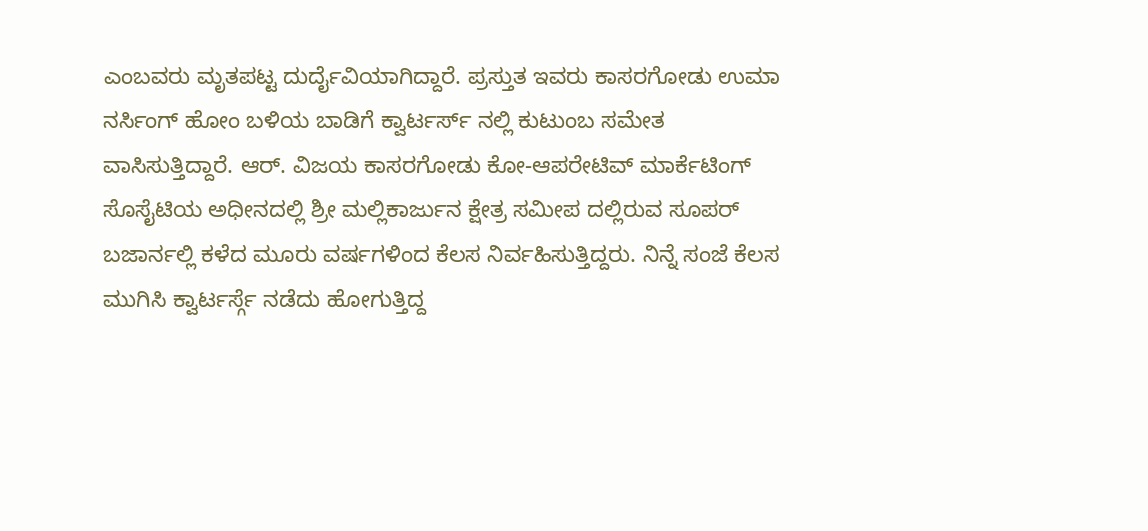ಎಂಬವರು ಮೃತಪಟ್ಟ ದುರ್ದೈವಿಯಾಗಿದ್ದಾರೆ. ಪ್ರಸ್ತುತ ಇವರು ಕಾಸರಗೋಡು ಉಮಾ ನರ್ಸಿಂಗ್ ಹೋಂ ಬಳಿಯ ಬಾಡಿಗೆ ಕ್ವಾರ್ಟರ್ಸ್ ನಲ್ಲಿ ಕುಟುಂಬ ಸಮೇತ ವಾಸಿಸುತ್ತಿದ್ದಾರೆ. ಆರ್. ವಿಜಯ ಕಾಸರಗೋಡು ಕೋ-ಆಪರೇಟಿವ್ ಮಾರ್ಕೆಟಿಂಗ್ ಸೊಸೈಟಿಯ ಅಧೀನದಲ್ಲಿ ಶ್ರೀ ಮಲ್ಲಿಕಾರ್ಜುನ ಕ್ಷೇತ್ರ ಸಮೀಪ ದಲ್ಲಿರುವ ಸೂಪರ್ ಬಜಾರ್ನಲ್ಲಿ ಕಳೆದ ಮೂರು ವರ್ಷಗಳಿಂದ ಕೆಲಸ ನಿರ್ವಹಿಸುತ್ತಿದ್ದರು. ನಿನ್ನೆ ಸಂಜೆ ಕೆಲಸ ಮುಗಿಸಿ ಕ್ವಾರ್ಟರ್ಸ್ಗೆ ನಡೆದು ಹೋಗುತ್ತಿದ್ದ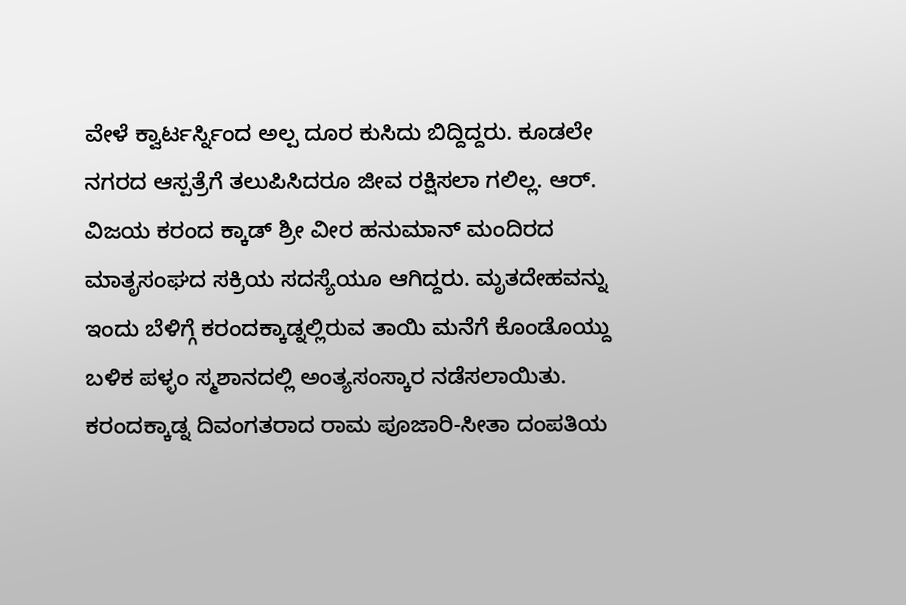ವೇಳೆ ಕ್ವಾರ್ಟರ್ಸ್ನಿಂದ ಅಲ್ಪ ದೂರ ಕುಸಿದು ಬಿದ್ದಿದ್ದರು. ಕೂಡಲೇ ನಗರದ ಆಸ್ಪತ್ರೆಗೆ ತಲುಪಿಸಿದರೂ ಜೀವ ರಕ್ಷಿಸಲಾ ಗಲಿಲ್ಲ. ಆರ್. ವಿಜಯ ಕರಂದ ಕ್ಕಾಡ್ ಶ್ರೀ ವೀರ ಹನುಮಾನ್ ಮಂದಿರದ ಮಾತೃಸಂಘದ ಸಕ್ರಿಯ ಸದಸ್ಯೆಯೂ ಆಗಿದ್ದರು. ಮೃತದೇಹವನ್ನು ಇಂದು ಬೆಳಿಗ್ಗೆ ಕರಂದಕ್ಕಾಡ್ನಲ್ಲಿರುವ ತಾಯಿ ಮನೆಗೆ ಕೊಂಡೊಯ್ದು ಬಳಿಕ ಪಳ್ಳಂ ಸ್ಮಶಾನದಲ್ಲಿ ಅಂತ್ಯಸಂಸ್ಕಾರ ನಡೆಸಲಾಯಿತು.
ಕರಂದಕ್ಕಾಡ್ನ ದಿವಂಗತರಾದ ರಾಮ ಪೂಜಾರಿ-ಸೀತಾ ದಂಪತಿಯ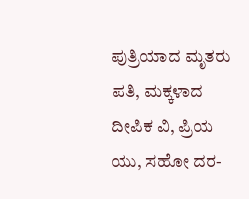ಪುತ್ರಿಯಾದ ಮೃತರು ಪತಿ, ಮಕ್ಕಳಾದ ದೀಪಿಕ ವಿ, ಪ್ರಿಯ ಯು, ಸಹೋ ದರ-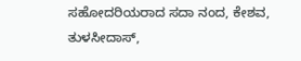ಸಹೋದರಿಯರಾದ ಸದಾ ನಂದ, ಕೇಶವ, ತುಳಸೀದಾಸ್,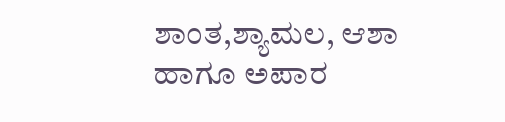ಶಾಂತ,ಶ್ಯಾಮಲ, ಆಶಾ ಹಾಗೂ ಅಪಾರ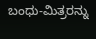ಬಂಧು-ಮಿತ್ರರನ್ನು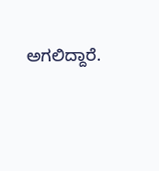ಅಗಲಿದ್ದಾರೆ.